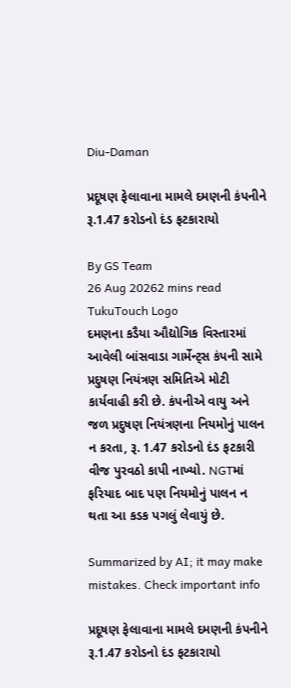Diu-Daman

પ્રદૂષણ ફેલાવાના મામલે દમણની કંપનીને રૂ.1.47 કરોડનો દંડ ફટકારાયો

By GS Team
26 Aug 20262 mins read
TukuTouch Logo
દમણના કડૈયા ઔદ્યોગિક વિસ્તારમાં આવેલી બાંસવાડા ગાર્મેન્ટ્સ કંપની સામે પ્રદુષણ નિયંત્રણ સમિતિએ મોટી કાર્યવાહી કરી છે. કંપનીએ વાયુ અને જળ પ્રદુષણ નિયંત્રણના નિયમોનું પાલન ન કરતા, રૂ. 1.47 કરોડનો દંડ ફટકારી વીજ પુરવઠો કાપી નાખ્યો. NGTમાં ફરિયાદ બાદ પણ નિયમોનું પાલન ન થતા આ કડક પગલું લેવાયું છે.

Summarized by AI; it may make mistakes. Check important info

પ્રદૂષણ ફેલાવાના મામલે દમણની કંપનીને રૂ.1.47 કરોડનો દંડ ફટકારાયો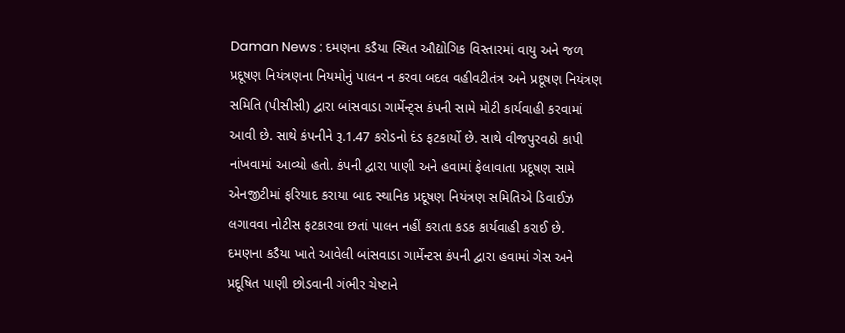Daman News : દમણના કડૈયા સ્થિત ઔદ્યોગિક વિસ્તારમાં વાયુ અને જળ પ્રદૂષણ નિયંત્રણના નિયમોનું પાલન ન કરવા બદલ વહીવટીતંત્ર અને પ્રદૂષણ નિયંત્રણ સમિતિ (પીસીસી) દ્વારા બાંસવાડા ગાર્મેન્ટ્સ કંપની સામે મોટી કાર્યવાહી કરવામાં આવી છે. સાથે કંપનીને રૂ.1.47 કરોડનો દંડ ફટકાર્યો છે. સાથે વીજપુરવઠો કાપી નાંખવામાં આવ્યો હતો. કંપની દ્વારા પાણી અને હવામાં ફેલાવાતા પ્રદૂષણ સામે એનજીટીમાં ફરિયાદ કરાયા બાદ સ્થાનિક પ્રદૂષણ નિયંત્રણ સમિતિએ ડિવાઈઝ લગાવવા નોટીસ ફટકારવા છતાં પાલન નહીં કરાતા કડક કાર્યવાહી કરાઈ છે.
દમણના કડૈયા ખાતે આવેલી બાંસવાડા ગાર્મેન્ટસ કંપની દ્વારા હવામાં ગેસ અને પ્રદૂષિત પાણી છોડવાની ગંભીર ચેષ્ટાને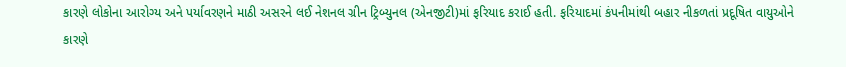કારણે લોકોના આરોગ્ય અને પર્યાવરણને માઠી અસરને લઈ નેશનલ ગ્રીન ટ્રિબ્યુનલ (એનજીટી)માં ફરિયાદ કરાઈ હતી. ફરિયાદમાં કંપનીમાંથી બહાર નીકળતાં પ્રદૂષિત વાયુઓને કારણે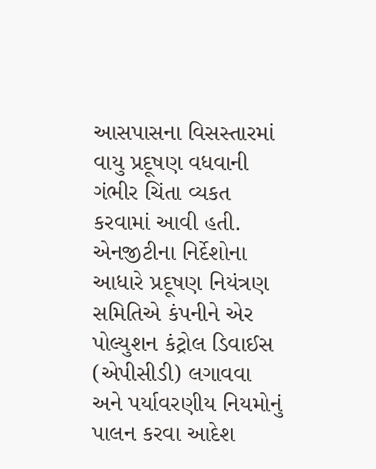આસપાસના વિસસ્તારમાં વાયુ પ્રદૂષણ વધવાની ગંભીર ચિંતા વ્યકત કરવામાં આવી હતી. એનજીટીના નિર્દેશોના આધારે પ્રદૂષણ નિયંત્રણ સમિતિએ કંપનીને એર પોલ્યુશન કંટ્રોલ ડિવાઈસ (એપીસીડી) લગાવવા અને પર્યાવરણીય નિયમોનું પાલન કરવા આદેશ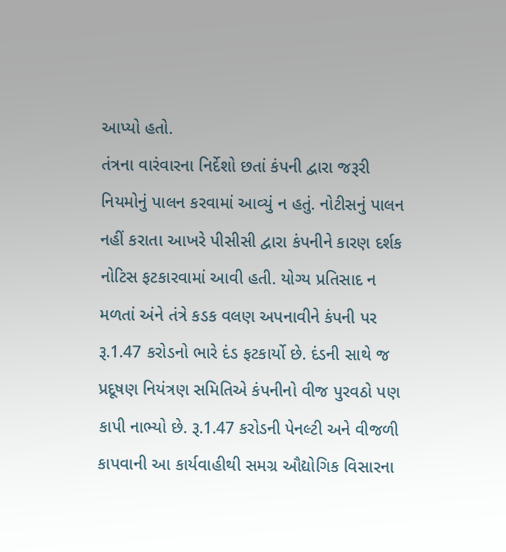આપ્યો હતો.
તંત્રના વારંવારના નિર્દેશો છતાં કંપની દ્વારા જરૂરી નિયમોનું પાલન કરવામાં આવ્યું ન હતું. નોટીસનું પાલન નહીં કરાતા આખરે પીસીસી દ્વારા કંપનીને કારણ દર્શક નોટિસ ફટકારવામાં આવી હતી. યોગ્ય પ્રતિસાદ ન મળતાં અંને તંત્રે કડક વલણ અપનાવીને કંપની પર રૂ.1.47 કરોડનો ભારે દંડ ફટકાર્યો છે. દંડની સાથે જ પ્રદૂષણ નિયંત્રણ સમિતિએ કંપનીનો વીજ પુરવઠો પણ કાપી નાભ્યો છે. રૂ.1.47 કરોડની પેનલ્ટી અને વીજળી કાપવાની આ કાર્યવાહીથી સમગ્ર ઔદ્યોગિક વિસારના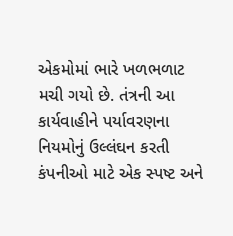એકમોમાં ભારે ખળભળાટ મચી ગયો છે. તંત્રની આ કાર્યવાહીને પર્યાવરણના નિયમોનું ઉલ્લંઘન કરતી કંપનીઓ માટે એક સ્પષ્ટ અને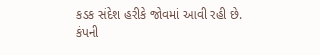કડક સંદેશ હરીકે જોવમાં આવી રહી છે. કંપની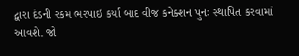દ્વારા દંડની રકમ ભરપાઇ કર્યા બાદ વીજ કનેક્શન પુનઃ સ્થાપિત કરવામાં આવશે. જો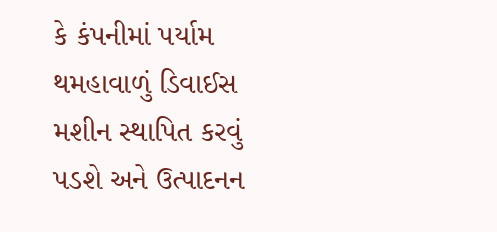કે કંપનીમાં પર્યામ થમહાવાળું ડિવાઈસ મશીન સ્થાપિત કરવું પડશે અને ઉત્પાદનન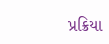પ્રક્રિયા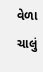વેળા ચાલું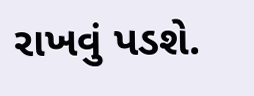રાખવું પડશે.